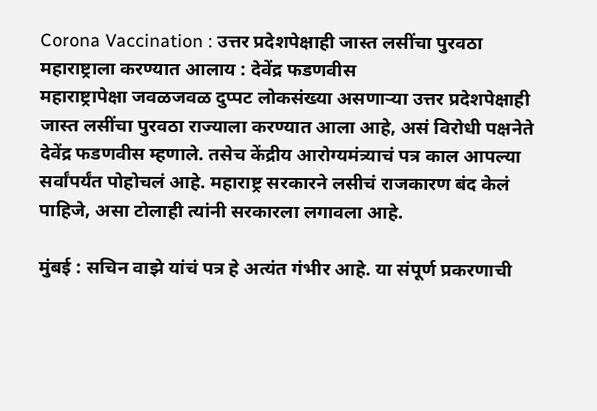Corona Vaccination : उत्तर प्रदेशपेक्षाही जास्त लसींचा पुरवठा महाराष्ट्राला करण्यात आलाय : देवेंद्र फडणवीस
महाराष्ट्रापेक्षा जवळजवळ दुप्पट लोकसंख्या असणाऱ्या उत्तर प्रदेशपेक्षाही जास्त लसींचा पुरवठा राज्याला करण्यात आला आहे, असं विरोधी पक्षनेते देवेंद्र फडणवीस म्हणाले. तसेच केंद्रीय आरोग्यमंत्र्याचं पत्र काल आपल्या सर्वांपर्यंत पोहोचलं आहे. महाराष्ट्र सरकारने लसीचं राजकारण बंद केलं पाहिजे, असा टोलाही त्यांनी सरकारला लगावला आहे.

मुंबई : सचिन वाझे यांचं पत्र हे अत्यंत गंभीर आहे. या संपूर्ण प्रकरणाची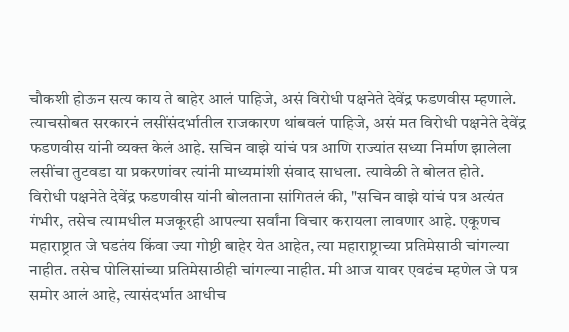चौकशी होऊन सत्य काय ते बाहेर आलं पाहिजे, असं विरोधी पक्षनेते देवेंद्र फडणवीस म्हणाले. त्याचसोबत सरकारनं लसींसंदर्भातील राजकारण थांबवलं पाहिजे, असं मत विरोधी पक्षनेते देवेंद्र फडणवीस यांनी व्यक्त केलं आहे. सचिन वाझे यांचं पत्र आणि राज्यांत सध्या निर्माण झालेला लसींचा तुटवडा या प्रकरणांवर त्यांनी माध्यमांशी संवाद साधला. त्यावेळी ते बोलत होते.
विरोधी पक्षनेते देवेंद्र फडणवीस यांनी बोलताना सांगितलं की, "सचिन वाझे यांचं पत्र अत्यंत गंभीर, तसेच त्यामधील मजकूरही आपल्या सर्वांना विचार करायला लावणार आहे. एकूणच महाराष्ट्रात जे घडतंय किंवा ज्या गोष्टी बाहेर येत आहेत, त्या महाराष्ट्राच्या प्रतिमेसाठी चांगल्या नाहीत. तसेच पोलिसांच्या प्रतिमेसाठीही चांगल्या नाहीत. मी आज यावर एवढंच म्हणेल जे पत्र समोर आलं आहे, त्यासंदर्भात आधीच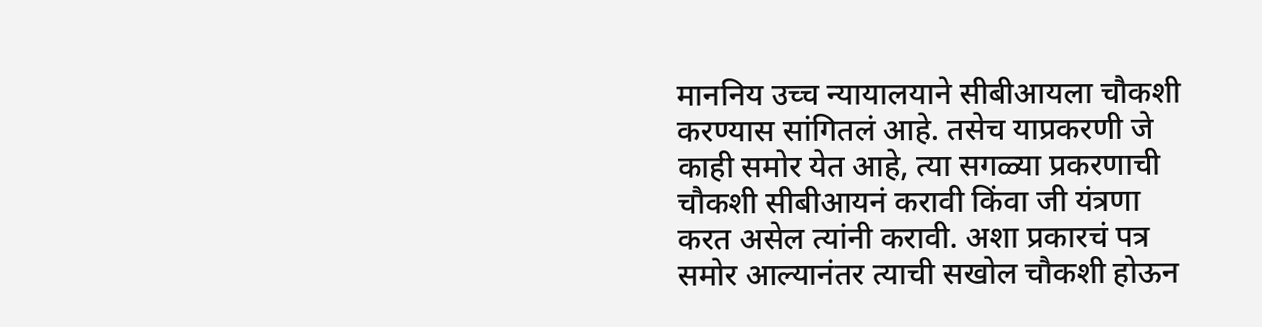माननिय उच्च न्यायालयाने सीबीआयला चौकशी करण्यास सांगितलं आहे. तसेच याप्रकरणी जे काही समोर येत आहे, त्या सगळ्या प्रकरणाची चौकशी सीबीआयनं करावी किंवा जी यंत्रणा करत असेल त्यांनी करावी. अशा प्रकारचं पत्र समोर आल्यानंतर त्याची सखोल चौकशी होऊन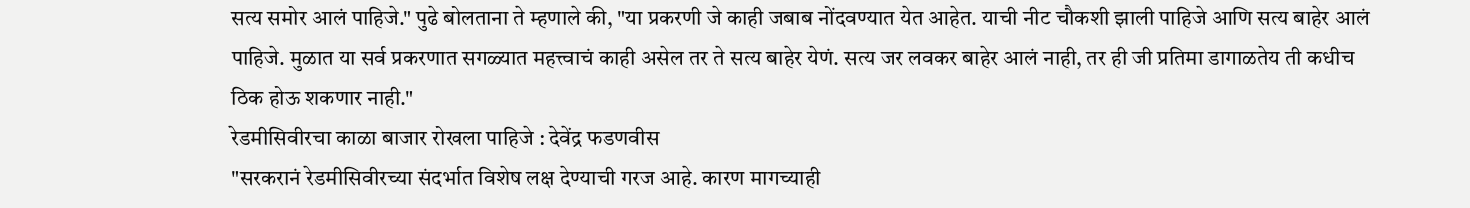सत्य समोर आलं पाहिजे." पुढे बोलताना ते म्हणाले की, "या प्रकरणी जे काही जबाब नोंदवण्यात येत आहेत. याची नीट चौकशी झाली पाहिजे आणि सत्य बाहेर आलं पाहिजे. मुळात या सर्व प्रकरणात सगळ्यात महत्त्वाचं काही असेल तर ते सत्य बाहेर येणं. सत्य जर लवकर बाहेर आलं नाही, तर ही जी प्रतिमा डागाळतेय ती कधीच ठिक होऊ शकणार नाही."
रेडमीसिवीरचा काळा बाजार रोखला पाहिजे : देवेंद्र फडणवीस
"सरकरानं रेडमीसिवीरच्या संदर्भात विशेष लक्ष देण्याची गरज आहे. कारण मागच्याही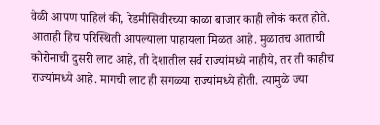वेळी आपण पाहिलं की, रेडमीसिवीरच्या काळा बाजार काही लोकं करत होते. आताही हिच परिस्थिती आपल्याला पाहायला मिळत आहे. मुळातच आताची कोरोनाची दुसरी लाट आहे, ती देशातील सर्व राज्यांमध्ये नाहीये, तर ती काहीच राज्यांमध्ये आहे. मागची लाट ही सगळ्या राज्यांमध्ये होती. त्यामुळे ज्या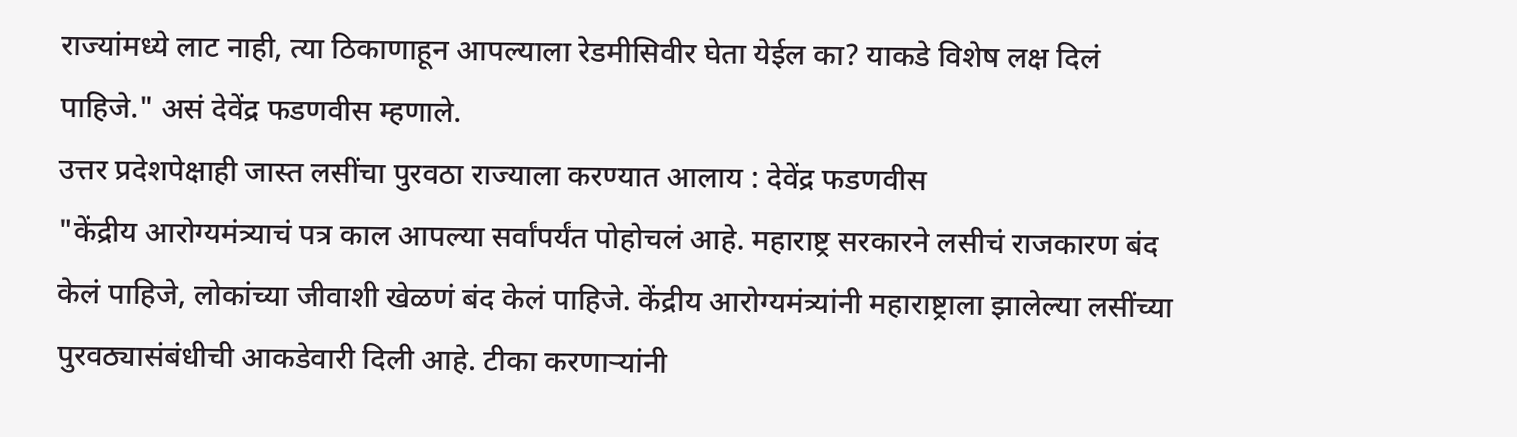राज्यांमध्ये लाट नाही, त्या ठिकाणाहून आपल्याला रेडमीसिवीर घेता येईल का? याकडे विशेष लक्ष दिलं पाहिजे." असं देवेंद्र फडणवीस म्हणाले.
उत्तर प्रदेशपेक्षाही जास्त लसींचा पुरवठा राज्याला करण्यात आलाय : देवेंद्र फडणवीस
"केंद्रीय आरोग्यमंत्र्याचं पत्र काल आपल्या सर्वांपर्यंत पोहोचलं आहे. महाराष्ट्र सरकारने लसीचं राजकारण बंद केलं पाहिजे, लोकांच्या जीवाशी खेळणं बंद केलं पाहिजे. केंद्रीय आरोग्यमंत्र्यांनी महाराष्ट्राला झालेल्या लसींच्या पुरवठ्यासंबंधीची आकडेवारी दिली आहे. टीका करणाऱ्यांनी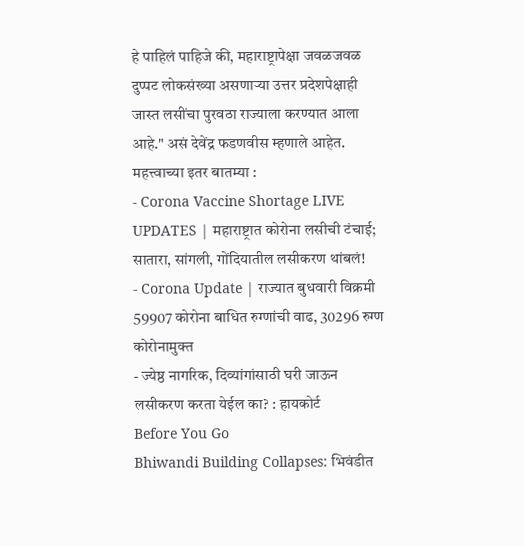हे पाहिलं पाहिजे की, महाराष्ट्रापेक्षा जवळजवळ दुप्पट लोकसंख्या असणाऱ्या उत्तर प्रदेशपेक्षाही जास्त लसींचा पुरवठा राज्याला करण्यात आला आहे." असं देवेंद्र फडणवीस म्हणाले आहेत.
महत्त्वाच्या इतर बातम्या :
- Corona Vaccine Shortage LIVE UPDATES | महाराष्ट्रात कोरोना लसीची टंचाई; सातारा, सांगली, गोंदियातील लसीकरण थांबलं!
- Corona Update | राज्यात बुधवारी विक्रमी 59907 कोरोना बाधित रुग्णांची वाढ, 30296 रुग्ण कोरोनामुक्त
- ज्येष्ठ नागरिक, दिव्यांगांसाठी घरी जाऊन लसीकरण करता येईल का? : हायकोर्ट
Before You Go
Bhiwandi Building Collapses: भिवंडीत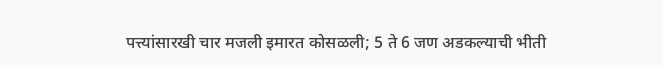पत्त्यांसारखी चार मजली इमारत कोसळली; 5 ते 6 जण अडकल्याची भीती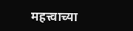महत्त्वाच्या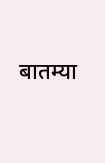बातम्या